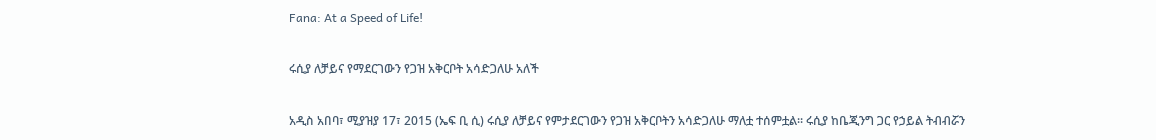Fana: At a Speed of Life!

ሩሲያ ለቻይና የማደርገውን የጋዝ አቅርቦት አሳድጋለሁ አለች

አዲስ አበባ፣ ሚያዝያ 17፣ 2015 (ኤፍ ቢ ሲ) ሩሲያ ለቻይና የምታደርገውን የጋዝ አቅርቦትን አሳድጋለሁ ማለቷ ተሰምቷል፡፡ ሩሲያ ከቤጂንግ ጋር የኃይል ትብብሯን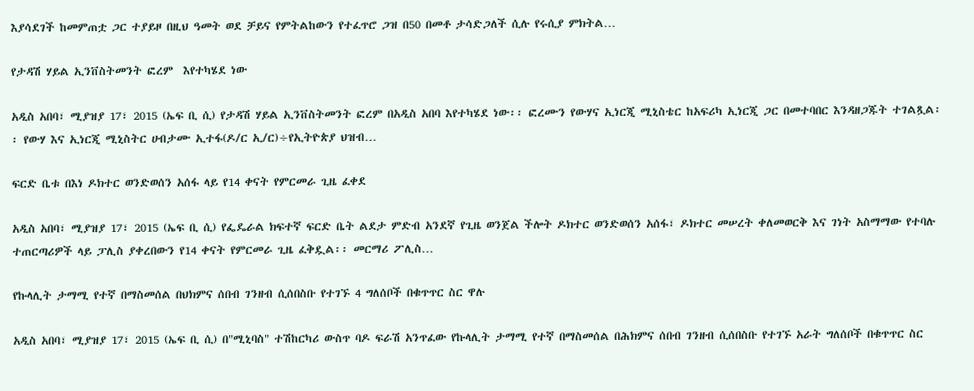እያሳደገች ከመምጠቷ ጋር ተያይዞ በዚህ ዓመት ወደ ቻይና የምትልከውን የተፈጥሮ ጋዝ በ50 በመቶ ታሳድጋለች ሲሉ የሩሲያ ምክትል…

የታዳሽ ሃይል ኢንቨስትመንት ፎረም  እየተካሄደ ነው

አዲስ አበባ፣ ሚያዝያ 17፣ 2015 (ኤፍ ቢ ሲ) የታዳሽ ሃይል ኢንቨስትመንት ፎረም በአዲስ አበባ እየተካሄደ ነው፡፡ ፎረሙን የውሃና ኢነርጂ ሚኒስቴር ከአፍሪካ ኢነርጂ ጋር በመተባበር እንዳዘጋጁት ተገልጿል፡፡ የውሃ እና ኢነርጂ ሚኒስትር ሀብታሙ ኢተፋ(ዶ/ር ኢ/ር)÷የኢትዮጵያ ህዝብ…

ፍርድ ቤቱ በእነ ዶክተር ወንድወሰን አሰፋ ላይ የ14 ቀናት የምርመራ ጊዜ ፈቀደ

አዲስ አበባ፣ ሚያዝያ 17፣ 2015 (ኤፍ ቢ ሲ) የፌዴራል ክፍተኛ ፍርድ ቤት ልደታ ምድብ አንደኛ የጊዜ ወንጀል ችሎት ዶክተር ወንድወሰን አሰፋ፣ ዶክተር መሠረት ቀለመወርቅ እና ገነት አስማማው የተባሉ ተጠርጣሪዎች ላይ ፓሊስ ያቀረበውን የ14 ቀናት የምርመራ ጊዜ ፈቅዷል፡፡ መርማሪ ፖሊስ…

የኩላሊት ታማሚ የተኛ በማስመሰል በህክምና ሰበብ ገንዘብ ሲሰበስቡ የተገኙ 4 ግለሰቦች በቁጥጥር ስር ዋሉ

አዲስ አበባ፣ ሚያዝያ 17፣ 2015 (ኤፍ ቢ ሲ) በ"ሚኒባስ" ተሽከርካሪ ውስጥ ባዶ ፍራሽ አንጥፈው የኩላሊት ታማሚ የተኛ በማስመሰል በሕክምና ሰበብ ገንዘብ ሲሰበስቡ የተገኙ አራት ግለሰቦች በቁጥጥር ስር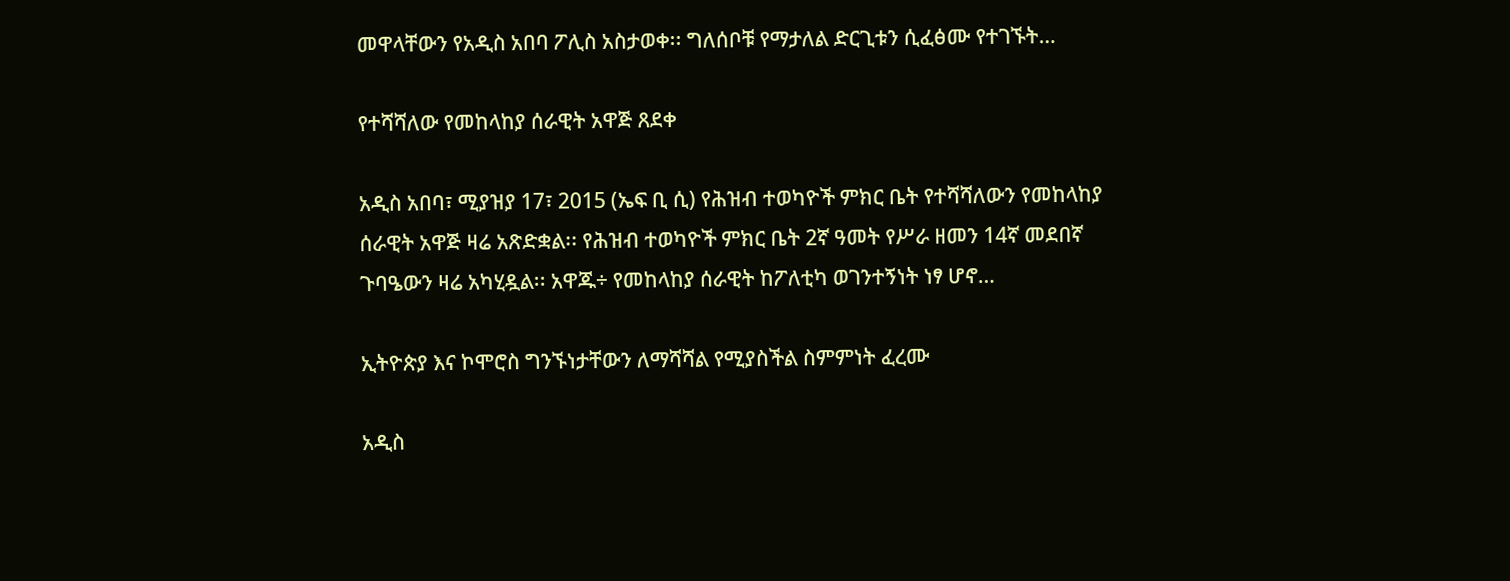መዋላቸውን የአዲስ አበባ ፖሊስ አስታወቀ፡፡ ግለሰቦቹ የማታለል ድርጊቱን ሲፈፅሙ የተገኙት…

የተሻሻለው የመከላከያ ሰራዊት አዋጅ ጸደቀ

አዲስ አበባ፣ ሚያዝያ 17፣ 2015 (ኤፍ ቢ ሲ) የሕዝብ ተወካዮች ምክር ቤት የተሻሻለውን የመከላከያ ሰራዊት አዋጅ ዛሬ አጽድቋል፡፡ የሕዝብ ተወካዮች ምክር ቤት 2ኛ ዓመት የሥራ ዘመን 14ኛ መደበኛ ጉባዔውን ዛሬ አካሂዷል፡፡ አዋጁ÷ የመከላከያ ሰራዊት ከፖለቲካ ወገንተኝነት ነፃ ሆኖ…

ኢትዮጵያ እና ኮሞሮስ ግንኙነታቸውን ለማሻሻል የሚያስችል ስምምነት ፈረሙ

አዲስ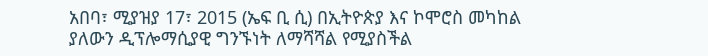አበባ፣ ሚያዝያ 17፣ 2015 (ኤፍ ቢ ሲ) በኢትዮጵያ እና ኮሞሮስ መካከል ያለውን ዲፕሎማሲያዊ ግንኙነት ለማሻሻል የሚያስችል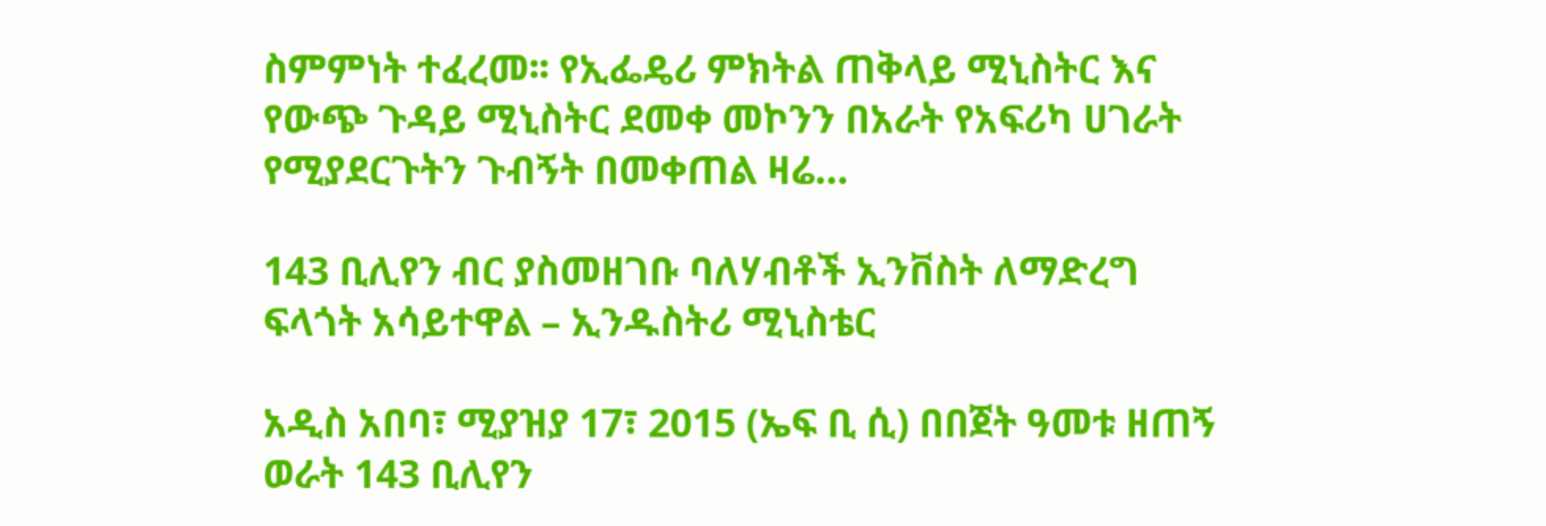ስምምነት ተፈረመ፡፡ የኢፌዴሪ ምክትል ጠቅላይ ሚኒስትር እና የውጭ ጉዳይ ሚኒስትር ደመቀ መኮንን በአራት የአፍሪካ ሀገራት የሚያደርጉትን ጉብኝት በመቀጠል ዛሬ…

143 ቢሊየን ብር ያስመዘገቡ ባለሃብቶች ኢንቨስት ለማድረግ ፍላጎት አሳይተዋል – ኢንዱስትሪ ሚኒስቴር

አዲስ አበባ፣ ሚያዝያ 17፣ 2015 (ኤፍ ቢ ሲ) በበጀት ዓመቱ ዘጠኝ ወራት 143 ቢሊየን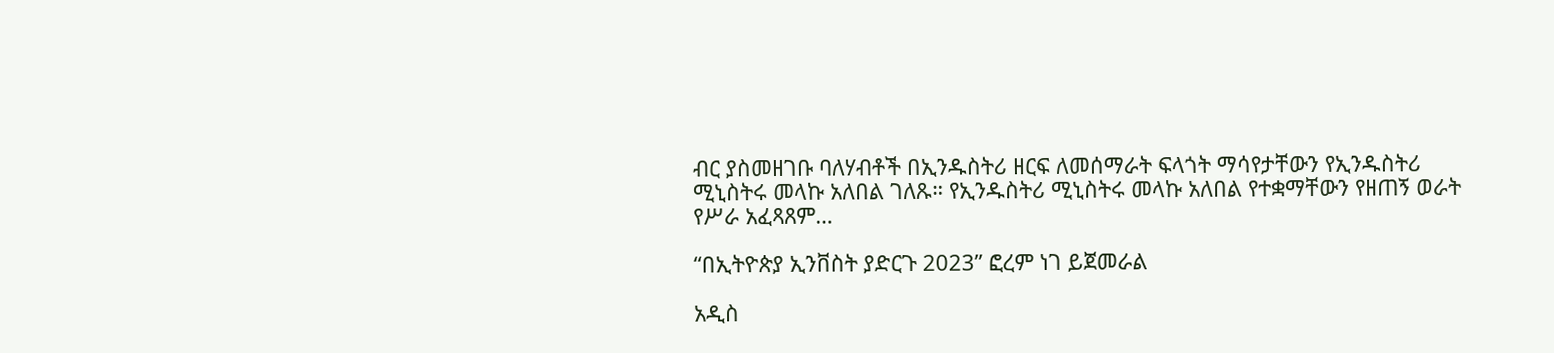ብር ያስመዘገቡ ባለሃብቶች በኢንዱስትሪ ዘርፍ ለመሰማራት ፍላጎት ማሳየታቸውን የኢንዱስትሪ ሚኒስትሩ መላኩ አለበል ገለጹ። የኢንዱስትሪ ሚኒስትሩ መላኩ አለበል የተቋማቸውን የዘጠኝ ወራት የሥራ አፈጻጸም…

“በኢትዮጵያ ኢንቨስት ያድርጉ 2023” ፎረም ነገ ይጀመራል

አዲስ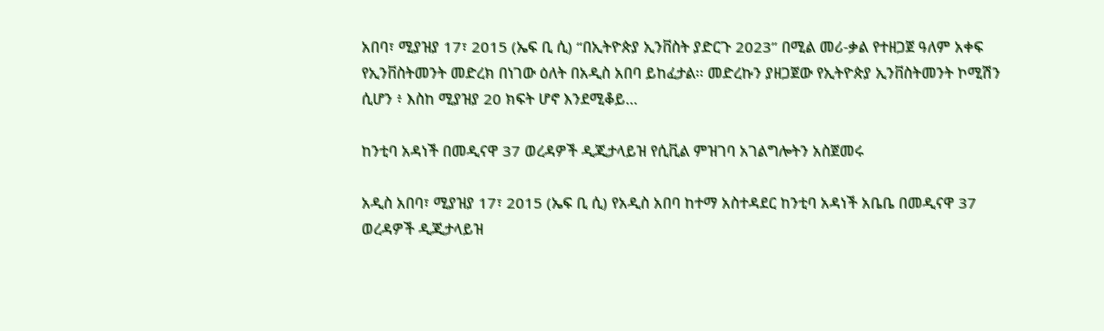አበባ፣ ሚያዝያ 17፣ 2015 (ኤፍ ቢ ሲ) “በኢትዮጵያ ኢንቨስት ያድርጉ 2023” በሚል መሪ-ቃል የተዘጋጀ ዓለም አቀፍ የኢንቨስትመንት መድረክ በነገው ዕለት በአዲስ አበባ ይከፈታል፡፡ መድረኩን ያዘጋጀው የኢትዮጵያ ኢንቨስትመንት ኮሚሽን ሲሆን ፥ እስከ ሚያዝያ 20 ክፍት ሆኖ እንደሚቆይ…

ከንቲባ አዳነች በመዲናዋ 37 ወረዳዎች ዲጂታላይዝ የሲቪል ምዝገባ አገልግሎትን አስጀመሩ

አዲስ አበባ፣ ሚያዝያ 17፣ 2015 (ኤፍ ቢ ሲ) የአዲስ አበባ ከተማ አስተዳደር ከንቲባ አዳነች አቤቤ በመዲናዋ 37 ወረዳዎች ዲጂታላይዝ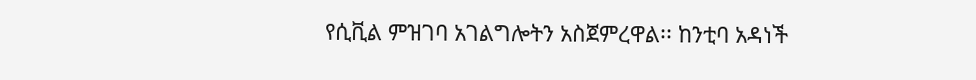የሲቪል ምዝገባ አገልግሎትን አስጀምረዋል፡፡ ከንቲባ አዳነች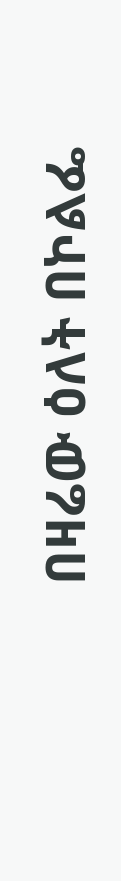በዛሬው ዕለት በኮልፌ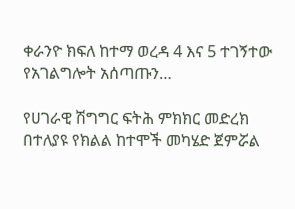ቀራንዮ ክፍለ ከተማ ወረዳ 4 እና 5 ተገኝተው የአገልግሎት አሰጣጡን…

የሀገራዊ ሽግግር ፍትሕ ምክክር መድረክ በተለያዩ የክልል ከተሞች መካሄድ ጀምሯል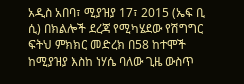አዲስ አበባ፣ ሚያዝያ 17፣ 2015 (ኤፍ ቢ ሲ) በክልሎች ደረጃ የሚካሄደው የሽግግር ፍትህ ምክክር መድረክ በ58 ከተሞች ከሚያዝያ እስከ ነሃሴ ባለው ጊዜ ውስጥ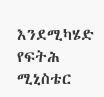እንደሚካሄድ የፍትሕ ሚኒስቴር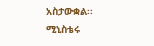አስታውቋል፡፡ ሚኒስቴሩ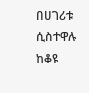በሀገሪቱ ሲስተዋሉ ከቆዩ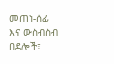መጠነ-ሰፊ እና ውስብስብ በደሎች፣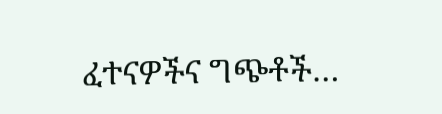ፈተናዎችና ግጭቶች…